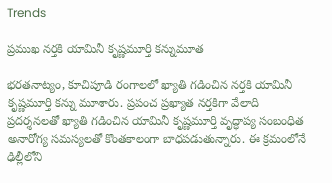Trends

ప్రముఖ నర్తకి యామినీ కృష్ణమూర్తి కన్నుమూత

భరతనాట్యం, కూచిపూడి రంగాలలో ఖ్యాతి గడించిన నర్తకి యామినీ కృష్ణమూర్తి కన్ను మూశారు. ప్రపంచ ప్రఖ్యాత నర్తకిగా వేలాది ప్రదర్శనలతో ఖ్యాతి గడించిన యామినీ కృష్ణమూర్తి వృద్ధాప్య సంబంధిత అనారోగ్య సమస్యలతో కొంతకాలంగా బాధపడుతున్నారు. ఈ క్రమంలోనే ఢిల్లీలోని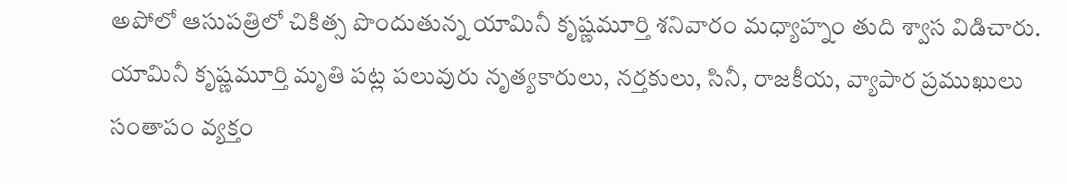అపోలో ఆసుపత్రిలో చికిత్స పొందుతున్న యామినీ కృష్ణమూర్తి శనివారం మధ్యాహ్నం తుది శ్వాస విడిచారు. యామినీ కృష్ణమూర్తి మృతి పట్ల పలువురు నృత్యకారులు, నర్తకులు, సినీ, రాజకీయ, వ్యాపార ప్రముఖులు సంతాపం వ్యక్తం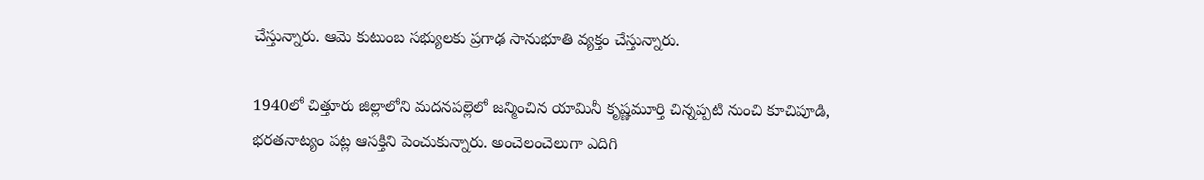చేస్తున్నారు. ఆమె కుటుంబ సభ్యులకు ప్రగాఢ సానుభూతి వ్యక్తం చేస్తున్నారు.

1940లో చిత్తూరు జిల్లాలోని మదనపల్లెలో జన్మించిన యామినీ కృష్ణమూర్తి చిన్నప్పటి నుంచి కూచిపూడి, భరతనాట్యం పట్ల ఆసక్తిని పెంచుకున్నారు. అంచెలంచెలుగా ఎదిగి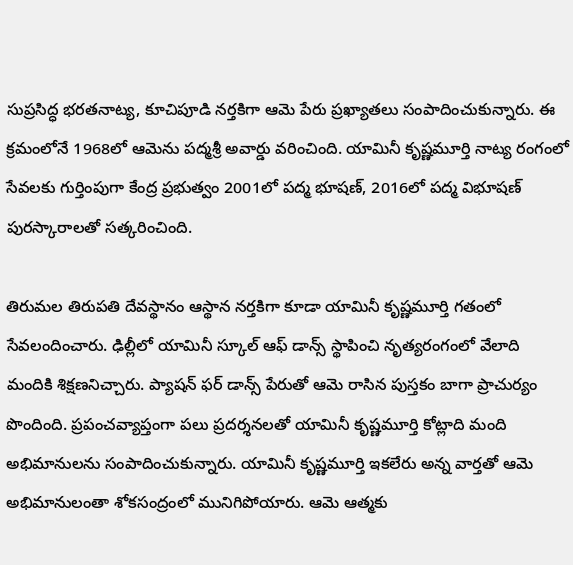సుప్రసిద్ధ భరతనాట్య, కూచిపూడి నర్తకిగా ఆమె పేరు ప్రఖ్యాతలు సంపాదించుకున్నారు. ఈ క్రమంలోనే 1968లో ఆమెను పద్మశ్రీ అవార్డు వరించింది. యామినీ కృష్ణమూర్తి నాట్య రంగంలో  సేవలకు గుర్తింపుగా కేంద్ర ప్రభుత్వం 2001లో పద్మ భూషణ్, 2016లో పద్మ విభూషణ్ పురస్కారాలతో సత్కరించింది.

తిరుమల తిరుపతి దేవస్థానం ఆస్థాన నర్తకిగా కూడా యామినీ కృష్ణమూర్తి గతంలో సేవలందించారు. ఢిల్లీలో యామినీ స్కూల్ ఆఫ్ డాన్స్ స్థాపించి నృత్యరంగంలో వేలాది మందికి శిక్షణనిచ్చారు. ప్యాషన్ ఫర్ డాన్స్ పేరుతో ఆమె రాసిన పుస్తకం బాగా ప్రాచుర్యం పొందింది. ప్రపంచవ్యాప్తంగా పలు ప్రదర్శనలతో యామినీ కృష్ణమూర్తి కోట్లాది మంది అభిమానులను సంపాదించుకున్నారు. యామినీ కృష్ణమూర్తి ఇకలేరు అన్న వార్తతో ఆమె అభిమానులంతా శోకసంద్రంలో మునిగిపోయారు. ఆమె ఆత్మకు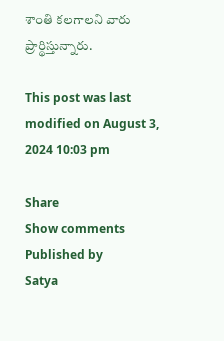శాంతి కలగాలని వారు ప్రార్థిస్తున్నారు.

This post was last modified on August 3, 2024 10:03 pm

Share
Show comments
Published by
Satya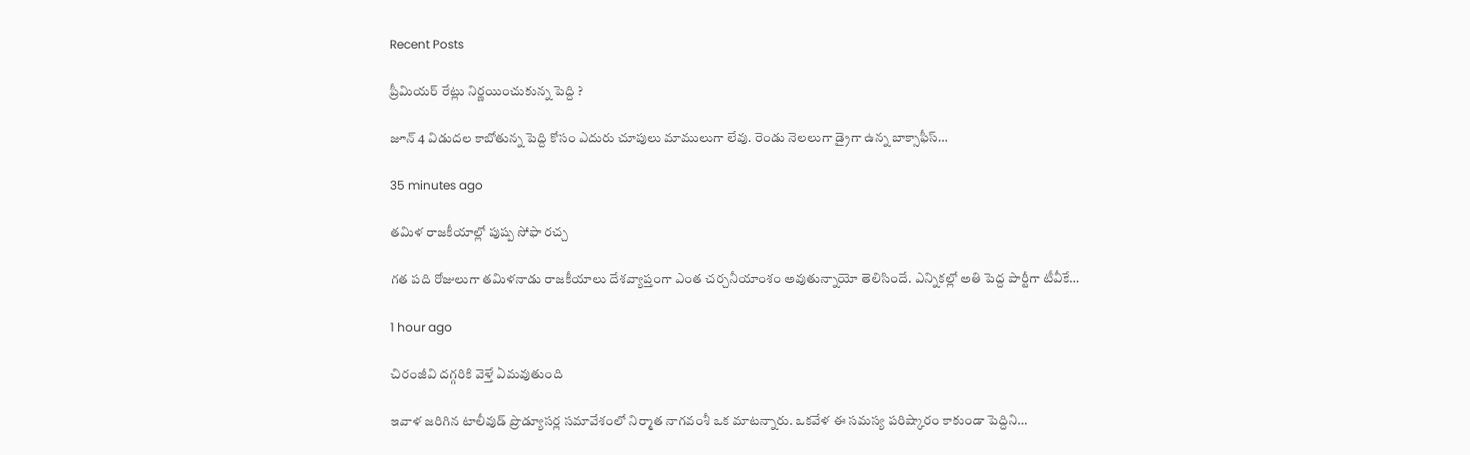Recent Posts

ప్రీమియర్ రేట్లు నిర్ణయించుకున్న పెద్ది ?

జూన్ 4 విడుదల కాబోతున్న పెద్ది కోసం ఎదురు చూపులు మాములుగా లేవు. రెండు నెలలుగా డ్రైగా ఉన్న బాక్సాఫీస్…

35 minutes ago

త‌మిళ రాజ‌కీయాల్లో పుష్ప సోఫా రచ్చ

గ‌త ప‌ది రోజులుగా త‌మిళనాడు రాజ‌కీయాలు దేశ‌వ్యాప్తంగా ఎంత చ‌ర్చ‌నీయాంశం అవుతున్నాయో తెలిసిందే. ఎన్నిక‌ల్లో అతి పెద్ద పార్టీగా టీవీకే…

1 hour ago

చిరంజీవి దగ్గరికి వెళ్తే ఏమవుతుంది

ఇవాళ జరిగిన టాలీవుడ్ ప్రొడ్యూసర్ల సమావేశంలో నిర్మాత నాగవంశీ ఒక మాటన్నారు. ఒకవేళ ఈ సమస్య పరిష్కారం కాకుండా పెద్దిని…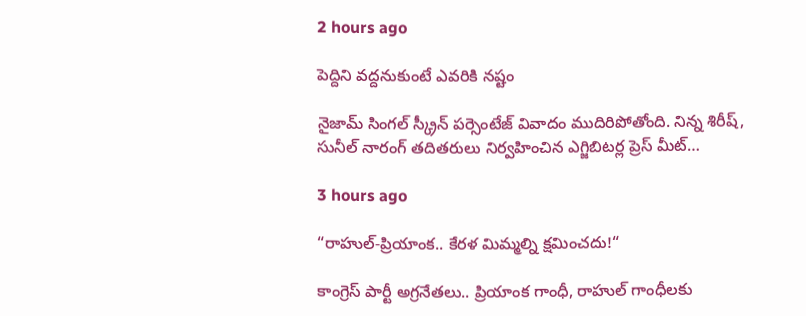2 hours ago

పెద్దిని వద్దనుకుంటే ఎవరికి నష్టం

నైజామ్ సింగల్ స్క్రీన్ పర్సెంటేజ్ వివాదం ముదిరిపోతోంది. నిన్న శిరీష్, సునీల్ నారంగ్ తదితరులు నిర్వహించిన ఎగ్జిబిటర్ల ప్రెస్ మీట్…

3 hours ago

“రాహుల్-ప్రియాంక‌.. కేర‌ళ మిమ్మ‌ల్ని క్ష‌మించ‌దు!“

కాంగ్రెస్ పార్టీ అగ్ర‌నేత‌లు.. ప్రియాంక గాంధీ, రాహుల్ గాంధీల‌కు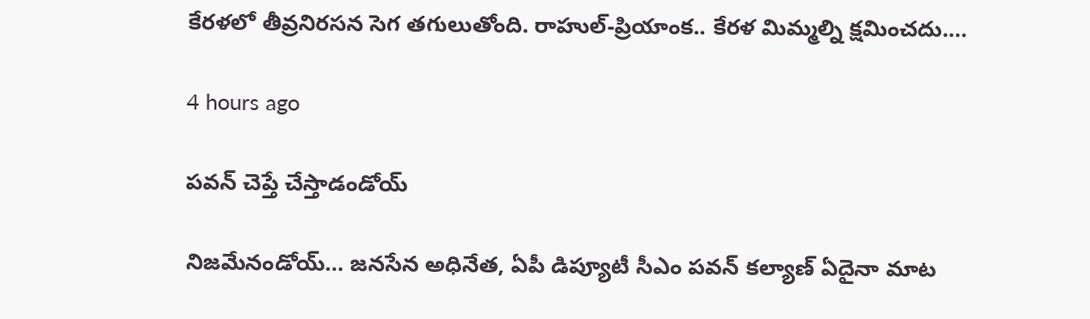కేర‌ళలో తీవ్ర‌నిర‌స‌న సెగ త‌గులుతోంది. రాహుల్‌-ప్రియాంక‌.. కేర‌ళ మిమ్మ‌ల్ని క్ష‌మించ‌దు.…

4 hours ago

పవన్ చెప్తే చేస్తాడండోయ్

నిజమేనండోయ్… జనసేన అధినేత, ఏపీ డిప్యూటీ సీఎం పవన్ కల్యాణ్ ఏదైనా మాట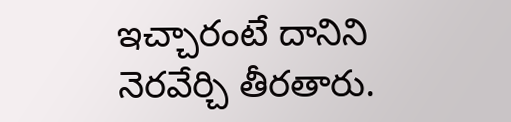ఇచ్చారంటే దానిని నెరవేర్చి తీరతారు.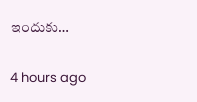ఇందుకు…

4 hours ago